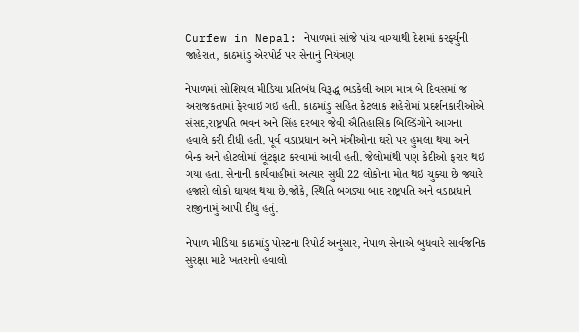Curfew in Nepal: નેપાળમાં સાંજે પાંચ વાગ્યાથી દેશમાં કરર્ફ્યુની જાહેરાત, કાઠમાંડુ એરપોર્ટ પર સેનાનું નિયંત્રણ

નેપાળમાં સોશિયલ મીડિયા પ્રતિબંધ વિરૂદ્ધ ભડકેલી આગ માત્ર બે દિવસમાં જ અરાજકતામાં ફેરવાઇ ગઇ હતી. કાઠમાંડુ સહિત કેટલાક શહેરોમાં પ્રદર્શનકારીઓએ સંસદ,રાષ્ટ્રપતિ ભવન અને સિંહ દરબાર જેવી ઐતિહાસિક બિલ્ડિંગોને આગના હવાલે કરી દીધી હતી. પૂર્વ વડાપ્રધાન અને મંત્રીઓના ઘરો પર હુમલા થયા અને બેન્ક અને હોટલોમાં લૂંટફાટ કરવામાં આવી હતી. જેલોમાંથી પણ કેદીઓ ફરાર થઇ ગયા હતા. સેનાની કાર્યવાહીમાં અત્યાર સુધી 22 લોકોના મોત થઇ ચુક્યા છે જ્યારે હજારો લોકો ઘાયલ થયા છે.જોકે, સ્થિતિ બગડ્યા બાદ રાષ્ટ્રપતિ અને વડાપ્રધાને રાજીનામું આપી દીધુ હતું.

નેપાળ મીડિયા કાઠમાંડુ પોસ્ટના રિપોર્ટ અનુસાર, નેપાળ સેનાએ બુધવારે સાર્વજનિક સુરક્ષા માટે ખતરાનો હવાલો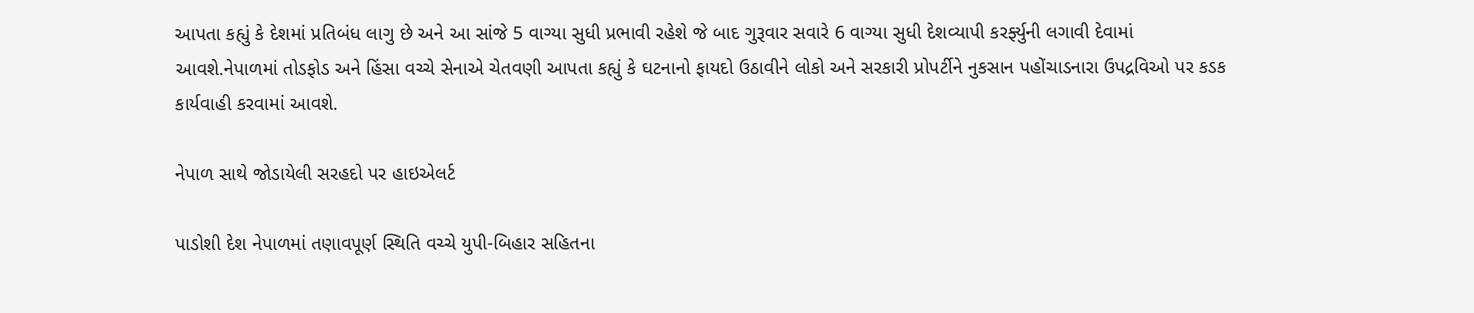આપતા કહ્યું કે દેશમાં પ્રતિબંધ લાગુ છે અને આ સાંજે 5 વાગ્યા સુધી પ્રભાવી રહેશે જે બાદ ગુરૂવાર સવારે 6 વાગ્યા સુધી દેશવ્યાપી કરર્ફ્યુની લગાવી દેવામાં આવશે.નેપાળમાં તોડફોડ અને હિંસા વચ્ચે સેનાએ ચેતવણી આપતા કહ્યું કે ઘટનાનો ફાયદો ઉઠાવીને લોકો અને સરકારી પ્રોપર્ટીને નુકસાન પહોંચાડનારા ઉપદ્રવિઓ પર કડક કાર્યવાહી કરવામાં આવશે.

નેપાળ સાથે જોડાયેલી સરહદો પર હાઇએલર્ટ

પાડોશી દેશ નેપાળમાં તણાવપૂર્ણ સ્થિતિ વચ્ચે યુપી-બિહાર સહિતના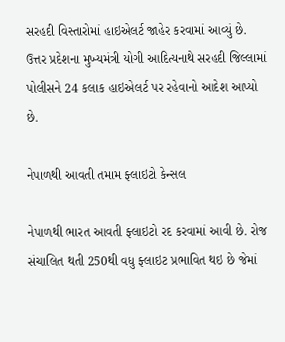સરહદી વિસ્તારોમાં હાઇએલર્ટ જાહેર કરવામાં આવ્યું છે. ઉત્તર પ્રદેશના મુખ્યમંત્રી યોગી આદિત્યનાથે સરહદી જિલ્લામાં પોલીસને 24 કલાક હાઇએલર્ટ પર રહેવાનો આદેશ આપ્યો છે.

નેપાળથી આવતી તમામ ફ્લાઇટો કેન્સલ

નેપાળથી ભારત આવતી ફ્લાઇટો રદ કરવામાં આવી છે. રોજ સંચાલિત થતી 250થી વધુ ફ્લાઇટ પ્રભાવિત થઇ છે જેમાં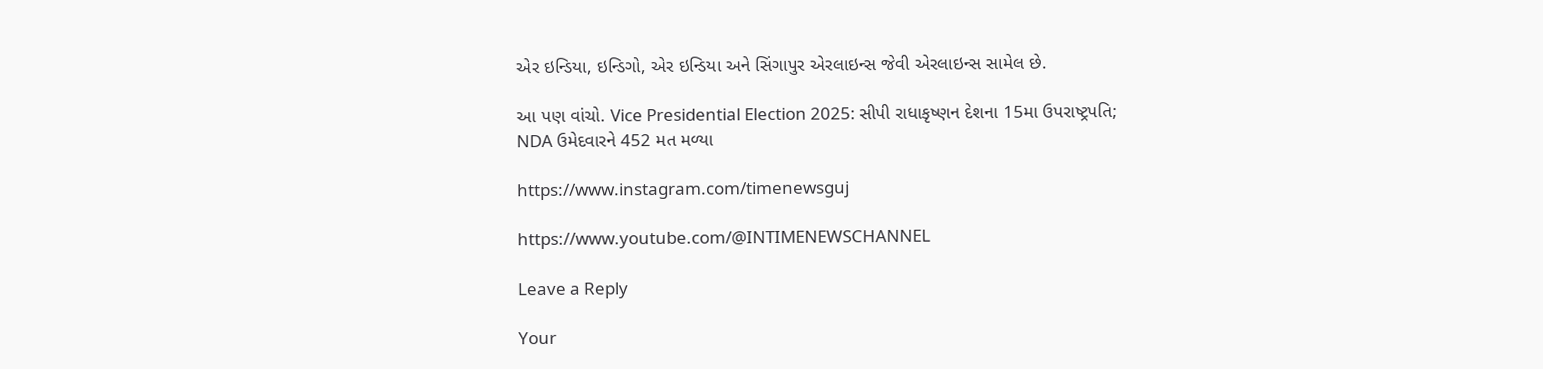એર ઇન્ડિયા, ઇન્ડિગો, એર ઇન્ડિયા અને સિંગાપુર એરલાઇન્સ જેવી એરલાઇન્સ સામેલ છે.

આ પણ વાંચો. Vice Presidential Election 2025: સીપી રાધાકૃષ્ણન દેશના 15મા ઉપરાષ્ટ્રપતિ; NDA ઉમેદવારને 452 મત મળ્યા

https://www.instagram.com/timenewsguj

https://www.youtube.com/@INTIMENEWSCHANNEL

Leave a Reply

Your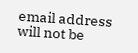email address will not be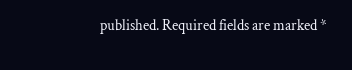published. Required fields are marked *